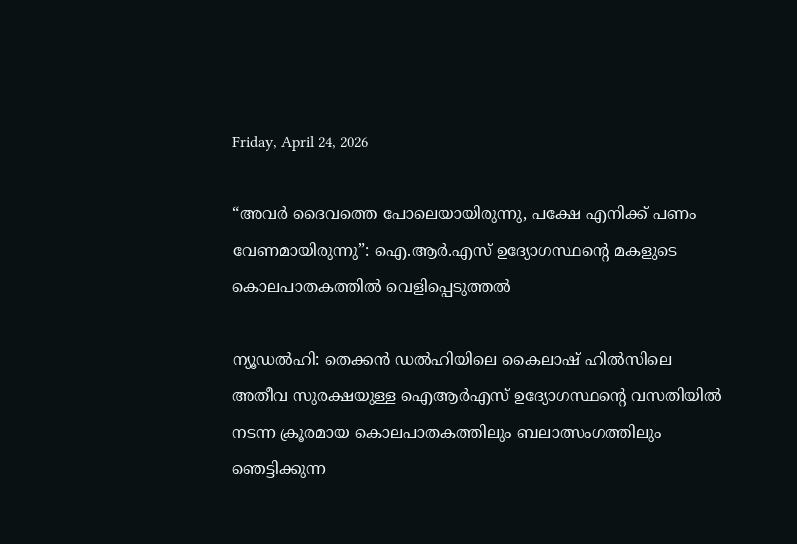Friday, April 24, 2026

“അവർ ദൈവത്തെ പോലെയായിരുന്നു, പക്ഷേ എനിക്ക്‌ പണം വേണമായിരുന്നു”: ഐ.ആർ.എസ് ഉദ്യോഗസ്ഥന്റെ മകളു‌ടെ കൊലപാതകത്തിൽ വെളിപ്പെടുത്തൽ

ന്യൂഡൽഹി: തെക്കൻ ഡൽഹിയിലെ കൈലാഷ് ഹിൽസിലെ അതീവ സുരക്ഷയുള്ള ഐആർഎസ് ഉദ്യോഗസ്ഥന്റെ വസതിയിൽ നടന്ന ക്രൂരമായ കൊലപാതകത്തിലും ബലാത്സംഗത്തിലും ഞെട്ടിക്കുന്ന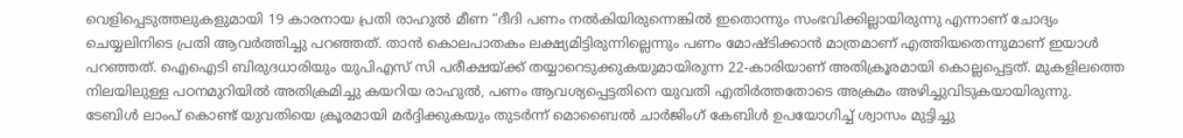വെളിപ്പെടുത്തലുകളുമായി 19 കാരനായ പ്രതി രാഹുൽ മീണ “ദീദി പണം നൽകിയിരുന്നെങ്കിൽ ഇതൊന്നും സംഭവിക്കില്ലായിരുന്നു എന്നാണ് ചോദ്യം ചെയ്യലിനിടെ പ്രതി ആവർത്തിച്ചു പറഞ്ഞത്‌. താൻ കൊലപാതകം ലക്ഷ്യമിട്ടിരുന്നില്ലെന്നും പണം മോഷ്ടിക്കാൻ മാത്രമാണ് എത്തിയതെന്നുമാണ്‌ ഇയാൾ പറഞ്ഞത്‌. ഐഐടി ബിരുദധാരിയും യുപിഎസ് സി പരീക്ഷയ്ക്ക് തയ്യാറെടുക്കുകയുമായിരുന്ന 22-കാരിയാണ് അതിക്രൂരമായി കൊല്ലപ്പെട്ടത്. മുകളിലത്തെ നിലയിലുള്ള പഠനമുറിയിൽ അതിക്രമിച്ചു കയറിയ രാഹുൽ, പണം ആവശ്യപ്പെട്ടതിനെ യുവതി എതിർത്തതോടെ അക്രമം അഴിച്ചുവിടുകയായിരുന്നു.
ടേബിൾ ലാംപ് കൊണ്ട് യുവതിയെ ക്രൂരമായി മർദ്ദിക്കുകയും തുടർന്ന് മൊബൈൽ ചാർജിംഗ് കേബിൾ ഉപയോഗിച്ച് ശ്വാസം മുട്ടിച്ചു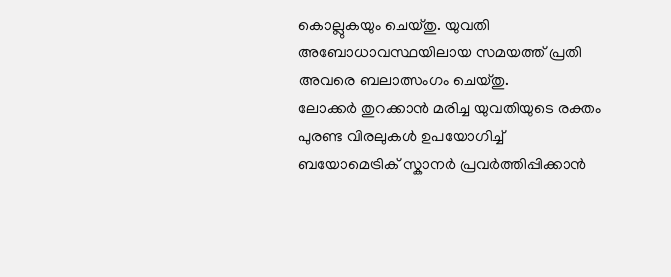കൊല്ലുകയും ചെയ്തു. യുവതി അബോധാവസ്ഥയിലായ സമയത്ത് പ്രതി അവരെ ബലാത്സംഗം ചെയ്തു.
ലോക്കർ തുറക്കാൻ മരിച്ച യുവതിയുടെ രക്തം പുരണ്ട വിരലുകൾ ഉപയോഗിച്ച് ബയോമെട്രിക് സ്കാനർ പ്രവർത്തിപ്പിക്കാൻ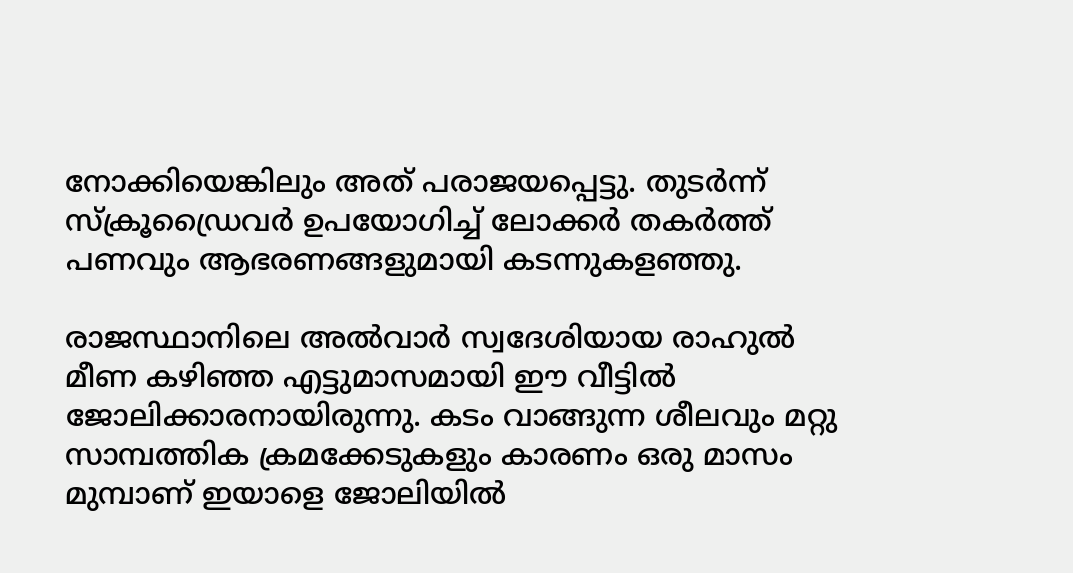നോക്കിയെങ്കിലും അത് പരാജയപ്പെട്ടു. തുടർന്ന് സ്ക്രൂഡ്രൈവർ ഉപയോഗിച്ച് ലോക്കർ തകർത്ത് പണവും ആഭരണങ്ങളുമായി കടന്നുകളഞ്ഞു.

രാജസ്ഥാനിലെ അൽവാർ സ്വദേശിയായ രാഹുൽ മീണ കഴിഞ്ഞ എട്ടുമാസമായി ഈ വീട്ടിൽ ജോലിക്കാരനായിരുന്നു. കടം വാങ്ങുന്ന ശീലവും മറ്റു സാമ്പത്തിക ക്രമക്കേടുകളും കാരണം ഒരു മാസം മുമ്പാണ് ഇയാളെ ജോലിയിൽ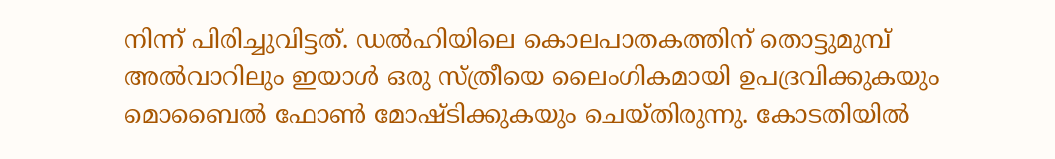നിന്ന് പിരിച്ചുവിട്ടത്. ഡൽഹിയിലെ കൊലപാതകത്തിന് തൊട്ടുമുമ്പ് അൽവാറിലും ഇയാൾ ഒരു സ്ത്രീയെ ലൈംഗികമായി ഉപദ്രവിക്കുകയും മൊബൈൽ ഫോൺ മോഷ്ടിക്കുകയും ചെയ്തിരുന്നു. കോടതിയിൽ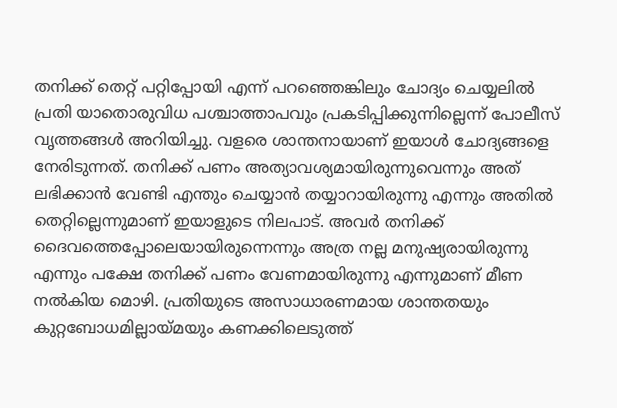തനിക്ക് തെറ്റ് പറ്റിപ്പോയി എന്ന് പറഞ്ഞെങ്കിലും ചോദ്യം ചെയ്യലിൽ പ്രതി യാതൊരുവിധ പശ്ചാത്താപവും പ്രകടിപ്പിക്കുന്നില്ലെന്ന് പോലീസ് വൃത്തങ്ങൾ അറിയിച്ചു. വളരെ ശാന്തനായാണ് ഇയാൾ ചോദ്യങ്ങളെ നേരിടുന്നത്. തനിക്ക് പണം അത്യാവശ്യമായിരുന്നുവെന്നും അത് ലഭിക്കാൻ വേണ്ടി എന്തും ചെയ്യാൻ തയ്യാറായിരുന്നു എന്നും അതിൽ തെറ്റില്ലെന്നുമാണ്‌ ഇയാളുടെ നിലപാട്. അവർ തനിക്ക് ദൈവത്തെപ്പോലെയായിരുന്നെന്നും അത്ര നല്ല മനുഷ്യരായിരുന്നു എന്നും പക്ഷേ തനിക്ക് പണം വേണമായിരുന്നു എന്നുമാണ്‌ മീണ നൽകിയ മൊഴി. പ്രതിയുടെ അസാധാരണമായ ശാന്തതയും കുറ്റബോധമില്ലായ്മയും കണക്കിലെടുത്ത്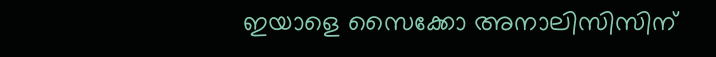ഇയാളെ സൈക്കോ അനാലിസിസിന്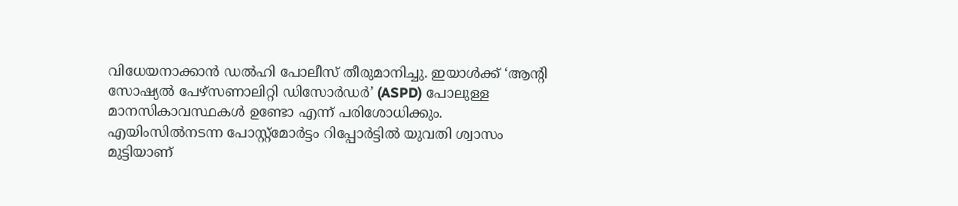വിധേയനാക്കാൻ ഡൽഹി പോലീസ് തീരുമാനിച്ചു. ഇയാൾക്ക് ‘ആന്റി സോഷ്യൽ പേഴ്സണാലിറ്റി ഡിസോർഡർ’ (ASPD) പോലുള്ള മാനസികാവസ്ഥകൾ ഉണ്ടോ എന്ന് പരിശോധിക്കും. എയിംസിൽനടന്ന പോസ്റ്റ്‌മോർട്ടം റിപ്പോർട്ടിൽ യുവതി ശ്വാസം മുട്ടിയാണ്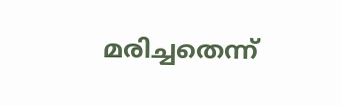മരിച്ചതെന്ന്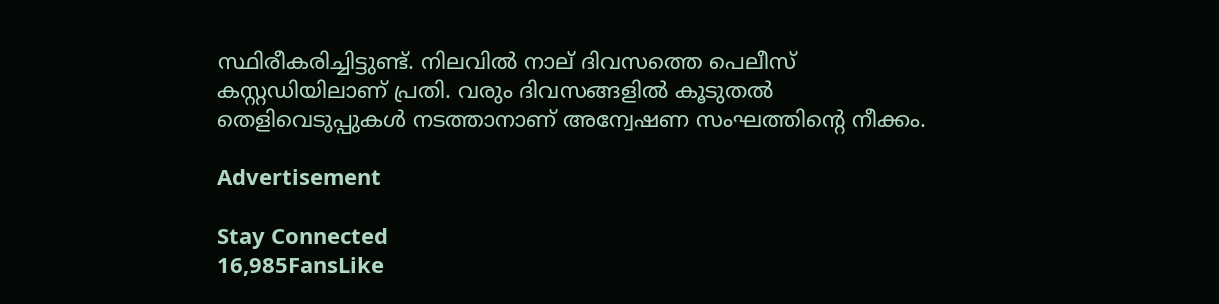സ്ഥിരീകരിച്ചിട്ടുണ്ട്. നിലവിൽ നാല് ദിവസത്തെ പെലീസ് കസ്റ്റഡിയിലാണ് പ്രതി. വരും ദിവസങ്ങളിൽ കൂടുതൽ തെളിവെടുപ്പുകൾ നടത്താനാണ് അന്വേഷണ സംഘത്തിന്റെ നീക്കം.

Advertisement

Stay Connected
16,985FansLike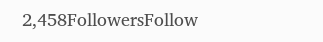2,458FollowersFollow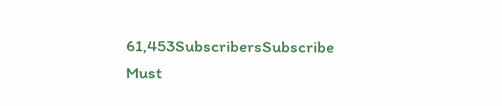61,453SubscribersSubscribe
Must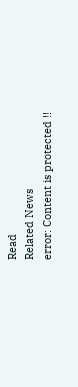Read
Related News
error: Content is protected !!